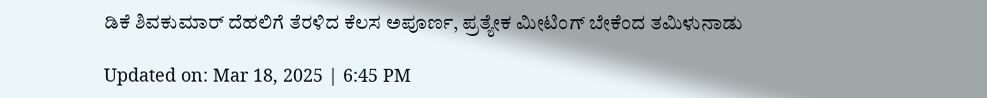ಡಿಕೆ ಶಿವಕುಮಾರ್ ದೆಹಲಿಗೆ ತೆರಳಿದ ಕೆಲಸ ಅಪೂರ್ಣ, ಪ್ರತ್ಯೇಕ ಮೀಟಿಂಗ್ ಬೇಕೆಂದ ತಮಿಳುನಾಡು

Updated on: Mar 18, 2025 | 6:45 PM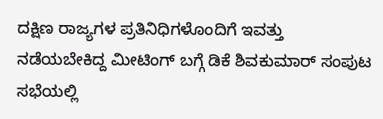ದಕ್ಷಿಣ ರಾಜ್ಯಗಳ ಪ್ರತಿನಿಧಿಗಳೊಂದಿಗೆ ಇವತ್ತು ನಡೆಯಬೇಕಿದ್ದ ಮೀಟಿಂಗ್ ಬಗ್ಗೆ ಡಿಕೆ ಶಿವಕುಮಾರ್ ಸಂಪುಟ ಸಭೆಯಲ್ಲಿ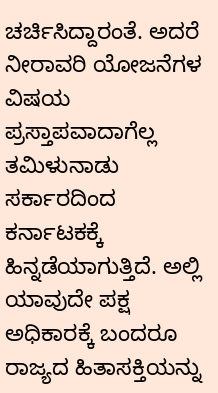ಚರ್ಚಿಸಿದ್ದಾರಂತೆ. ಅದರೆ ನೀರಾವರಿ ಯೋಜನೆಗಳ ವಿಷಯ ಪ್ರಸ್ತಾಪವಾದಾಗೆಲ್ಲ ತಮಿಳುನಾಡು ಸರ್ಕಾರದಿಂದ ಕರ್ನಾಟಕಕ್ಕೆ ಹಿನ್ನಡೆಯಾಗುತ್ತಿದೆ. ಅಲ್ಲಿ ಯಾವುದೇ ಪಕ್ಷ ಅಧಿಕಾರಕ್ಕೆ ಬಂದರೂ ರಾಜ್ಯದ ಹಿತಾಸಕ್ತಿಯನ್ನು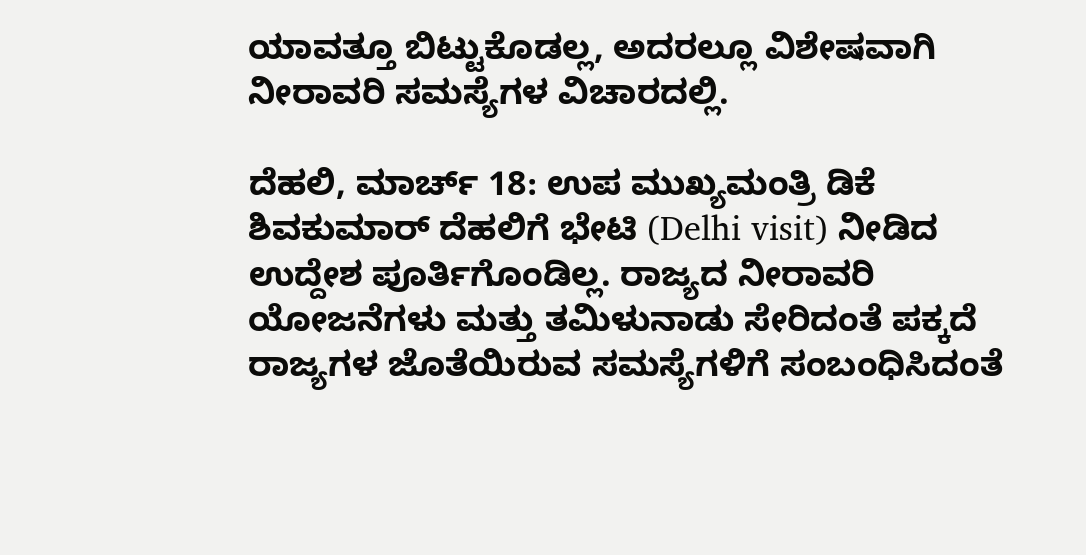ಯಾವತ್ತೂ ಬಿಟ್ಟುಕೊಡಲ್ಲ, ಅದರಲ್ಲೂ ವಿಶೇಷವಾಗಿ ನೀರಾವರಿ ಸಮಸ್ಯೆಗಳ ವಿಚಾರದಲ್ಲಿ.

ದೆಹಲಿ, ಮಾರ್ಚ್ 18: ಉಪ ಮುಖ್ಯಮಂತ್ರಿ ಡಿಕೆ ಶಿವಕುಮಾರ್ ದೆಹಲಿಗೆ ಭೇಟಿ (Delhi visit) ನೀಡಿದ ಉದ್ದೇಶ ಪೂರ್ತಿಗೊಂಡಿಲ್ಲ. ರಾಜ್ಯದ ನೀರಾವರಿ ಯೋಜನೆಗಳು ಮತ್ತು ತಮಿಳುನಾಡು ಸೇರಿದಂತೆ ಪಕ್ಕದೆ ರಾಜ್ಯಗಳ ಜೊತೆಯಿರುವ ಸಮಸ್ಯೆಗಳಿಗೆ ಸಂಬಂಧಿಸಿದಂತೆ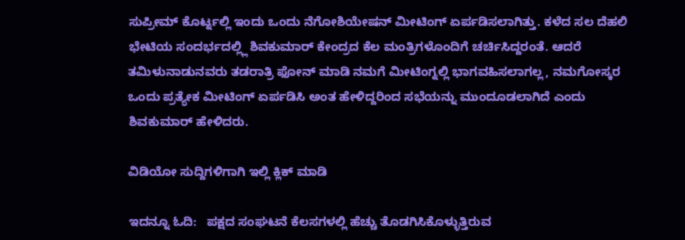ಸುಪ್ರೀಮ್ ಕೊರ್ಟ್ನಲ್ಲಿ ಇಂದು ಒಂದು ನೆಗೋಶಿಯೇಷನ್ ಮೀಟಿಂಗ್ ಏರ್ಪಡಿಸಲಾಗಿತ್ತು. ಕಳೆದ ಸಲ ದೆಹಲಿ ಭೇಟಿಯ ಸಂದರ್ಭದಲ್ಲ್ಲಿ ಶಿವಕುಮಾರ್ ಕೇಂದ್ರದ ಕೆಲ ಮಂತ್ರಿಗಳೊಂದಿಗೆ ಚರ್ಚಿಸಿದ್ದರಂತೆ. ಆದರೆ ತಮಿಳುನಾಡುನವರು ತಡರಾತ್ರಿ ಫೋನ್ ಮಾಡಿ ನಮಗೆ ಮೀಟಿಂಗ್ನಲ್ಲಿ ಭಾಗವಹಿಸಲಾಗಲ್ಲ, ನಮಗೋಸ್ಕರ ಒಂದು ಪ್ರತ್ಯೇಕ ಮೀಟಿಂಗ್ ಏರ್ಪಡಿಸಿ ಅಂತ ಹೇಳಿದ್ದರಿಂದ ಸಭೆಯನ್ನು ಮುಂದೂಡಲಾಗಿದೆ ಎಂದು ಶಿವಕುಮಾರ್ ಹೇಳಿದರು.

ವಿಡಿಯೋ ಸುದ್ದಿಗಳಿಗಾಗಿ ಇಲ್ಲಿ ಕ್ಲಿಕ್ ಮಾಡಿ

ಇದನ್ನೂ ಓದಿ:   ಪಕ್ಷದ ಸಂಘಟನೆ ಕೆಲಸಗಳಲ್ಲಿ ಹೆಚ್ಚು ತೊಡಗಿಸಿಕೊಳ್ಳುತ್ತಿರುವ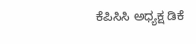ಕೆಪಿಸಿಸಿ ಅಧ್ಯಕ್ಷ ಡಿಕೆ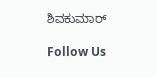ಶಿವಕುಮಾರ್

Follow Us